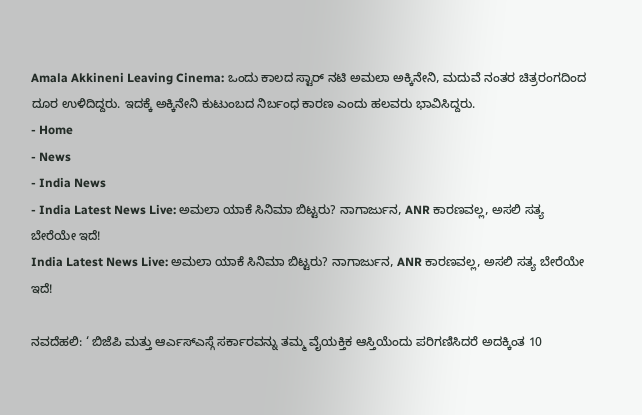Amala Akkineni Leaving Cinema: ಒಂದು ಕಾಲದ ಸ್ಟಾರ್ ನಟಿ ಅಮಲಾ ಅಕ್ಕಿನೇನಿ, ಮದುವೆ ನಂತರ ಚಿತ್ರರಂಗದಿಂದ ದೂರ ಉಳಿದಿದ್ದರು. ಇದಕ್ಕೆ ಅಕ್ಕಿನೇನಿ ಕುಟುಂಬದ ನಿರ್ಬಂಧ ಕಾರಣ ಎಂದು ಹಲವರು ಭಾವಿಸಿದ್ದರು.
- Home
- News
- India News
- India Latest News Live: ಅಮಲಾ ಯಾಕೆ ಸಿನಿಮಾ ಬಿಟ್ಟರು? ನಾಗಾರ್ಜುನ, ANR ಕಾರಣವಲ್ಲ, ಅಸಲಿ ಸತ್ಯ ಬೇರೆಯೇ ಇದೆ!
India Latest News Live: ಅಮಲಾ ಯಾಕೆ ಸಿನಿಮಾ ಬಿಟ್ಟರು? ನಾಗಾರ್ಜುನ, ANR ಕಾರಣವಲ್ಲ, ಅಸಲಿ ಸತ್ಯ ಬೇರೆಯೇ ಇದೆ!

ನವದೆಹಲಿ: ‘ ಬಿಜೆಪಿ ಮತ್ತು ಆರ್ಎಸ್ಎಸ್ಗೆ ಸರ್ಕಾರವನ್ನು ತಮ್ಮ ವೈಯಕ್ತಿಕ ಆಸ್ತಿಯೆಂದು ಪರಿಗಣಿಸಿದರೆ ಅದಕ್ಕಿಂತ 10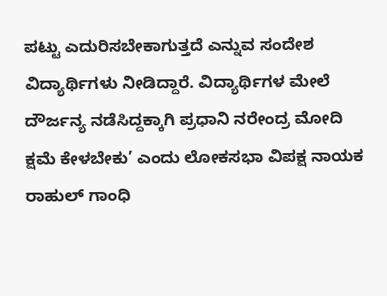ಪಟ್ಟು ಎದುರಿಸಬೇಕಾಗುತ್ತದೆ ಎನ್ನುವ ಸಂದೇಶ ವಿದ್ಯಾರ್ಥಿಗಳು ನೀಡಿದ್ದಾರೆ. ವಿದ್ಯಾರ್ಥಿಗಳ ಮೇಲೆ ದೌರ್ಜನ್ಯ ನಡೆಸಿದ್ದಕ್ಕಾಗಿ ಪ್ರಧಾನಿ ನರೇಂದ್ರ ಮೋದಿ ಕ್ಷಮೆ ಕೇಳಬೇಕು’ ಎಂದು ಲೋಕಸಭಾ ವಿಪಕ್ಷ ನಾಯಕ ರಾಹುಲ್ ಗಾಂಧಿ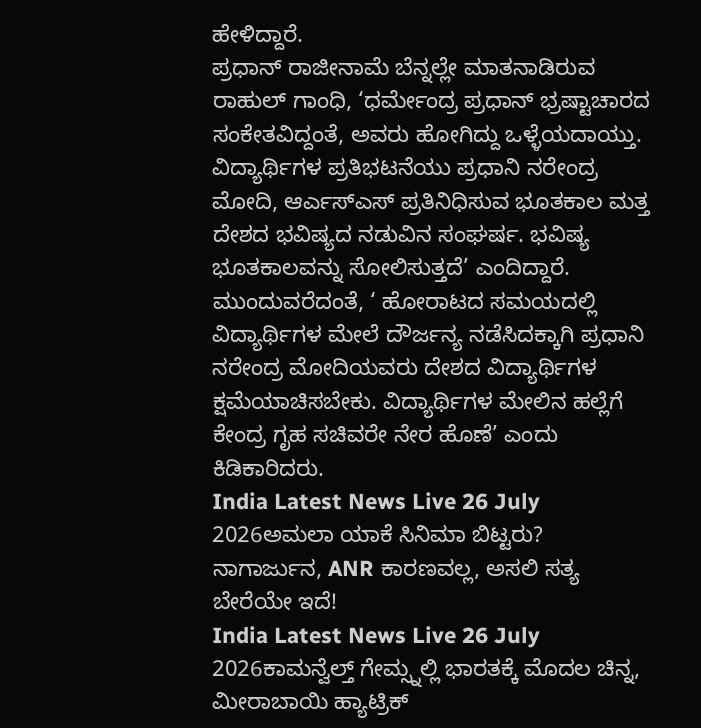ಹೇಳಿದ್ದಾರೆ.
ಪ್ರಧಾನ್ ರಾಜೀನಾಮೆ ಬೆನ್ನಲ್ಲೇ ಮಾತನಾಡಿರುವ ರಾಹುಲ್ ಗಾಂಧಿ, ‘ಧರ್ಮೇಂದ್ರ ಪ್ರಧಾನ್ ಭ್ರಷ್ಟಾಚಾರದ ಸಂಕೇತವಿದ್ದಂತೆ, ಅವರು ಹೋಗಿದ್ದು ಒಳ್ಳೆಯದಾಯ್ತು. ವಿದ್ಯಾರ್ಥಿಗಳ ಪ್ರತಿಭಟನೆಯು ಪ್ರಧಾನಿ ನರೇಂದ್ರ ಮೋದಿ, ಆರ್ಎಸ್ಎಸ್ ಪ್ರತಿನಿಧಿಸುವ ಭೂತಕಾಲ ಮತ್ತ ದೇಶದ ಭವಿಷ್ಯದ ನಡುವಿನ ಸಂಘರ್ಷ. ಭವಿಷ್ಯ ಭೂತಕಾಲವನ್ನು ಸೋಲಿಸುತ್ತದೆ’ ಎಂದಿದ್ದಾರೆ.
ಮುಂದುವರೆದಂತೆ, ‘ ಹೋರಾಟದ ಸಮಯದಲ್ಲಿ ವಿದ್ಯಾರ್ಥಿಗಳ ಮೇಲೆ ದೌರ್ಜನ್ಯ ನಡೆಸಿದಕ್ಕಾಗಿ ಪ್ರಧಾನಿ ನರೇಂದ್ರ ಮೋದಿಯವರು ದೇಶದ ವಿದ್ಯಾರ್ಥಿಗಳ ಕ್ಷಮೆಯಾಚಿಸಬೇಕು. ವಿದ್ಯಾರ್ಥಿಗಳ ಮೇಲಿನ ಹಲ್ಲೆಗೆ ಕೇಂದ್ರ ಗೃಹ ಸಚಿವರೇ ನೇರ ಹೊಣೆ’ ಎಂದು ಕಿಡಿಕಾರಿದರು.
India Latest News Live 26 July 2026ಅಮಲಾ ಯಾಕೆ ಸಿನಿಮಾ ಬಿಟ್ಟರು? ನಾಗಾರ್ಜುನ, ANR ಕಾರಣವಲ್ಲ, ಅಸಲಿ ಸತ್ಯ ಬೇರೆಯೇ ಇದೆ!
India Latest News Live 26 July 2026ಕಾಮನ್ವೆಲ್ತ್ ಗೇಮ್ಸ್ನಲ್ಲಿ ಭಾರತಕ್ಕೆ ಮೊದಲ ಚಿನ್ನ, ಮೀರಾಬಾಯಿ ಹ್ಯಾಟ್ರಿಕ್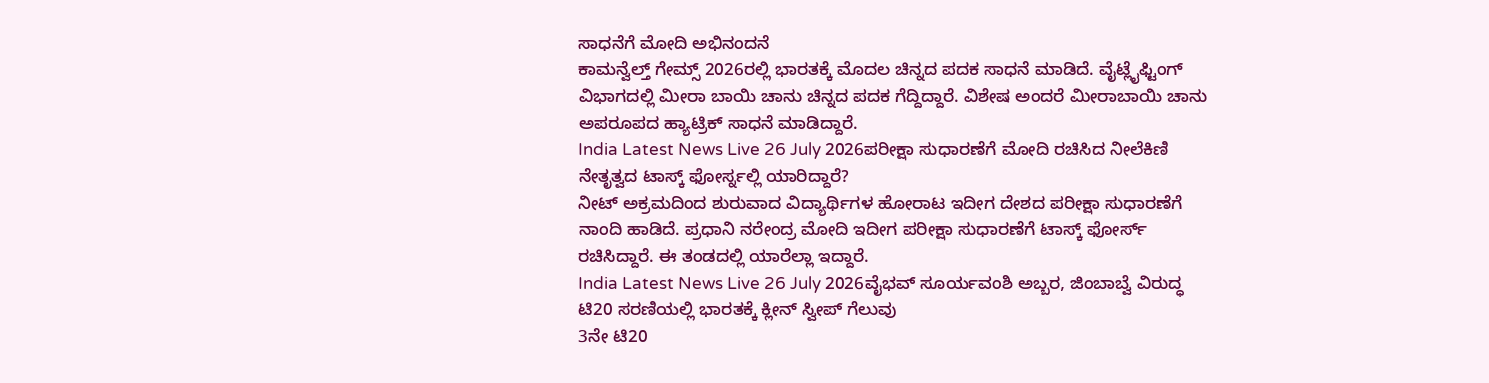ಸಾಧನೆಗೆ ಮೋದಿ ಅಭಿನಂದನೆ
ಕಾಮನ್ವೆಲ್ತ್ ಗೇಮ್ಸ್ 2026ರಲ್ಲಿ ಭಾರತಕ್ಕೆ ಮೊದಲ ಚಿನ್ನದ ಪದಕ ಸಾಧನೆ ಮಾಡಿದೆ. ವೈಟ್ಲೈಫ್ಟಿಂಗ್ ವಿಭಾಗದಲ್ಲಿ ಮೀರಾ ಬಾಯಿ ಚಾನು ಚಿನ್ನದ ಪದಕ ಗೆದ್ದಿದ್ದಾರೆ. ವಿಶೇಷ ಅಂದರೆ ಮೀರಾಬಾಯಿ ಚಾನು ಅಪರೂಪದ ಹ್ಯಾಟ್ರಿಕ್ ಸಾಧನೆ ಮಾಡಿದ್ದಾರೆ.
India Latest News Live 26 July 2026ಪರೀಕ್ಷಾ ಸುಧಾರಣೆಗೆ ಮೋದಿ ರಚಿಸಿದ ನೀಲೆಕಿಣಿ ನೇತೃತ್ವದ ಟಾಸ್ಕ್ ಫೋರ್ಸ್ನಲ್ಲಿ ಯಾರಿದ್ದಾರೆ?
ನೀಟ್ ಅಕ್ರಮದಿಂದ ಶುರುವಾದ ವಿದ್ಯಾರ್ಥಿಗಳ ಹೋರಾಟ ಇದೀಗ ದೇಶದ ಪರೀಕ್ಷಾ ಸುಧಾರಣೆಗೆ ನಾಂದಿ ಹಾಡಿದೆ. ಪ್ರಧಾನಿ ನರೇಂದ್ರ ಮೋದಿ ಇದೀಗ ಪರೀಕ್ಷಾ ಸುಧಾರಣೆಗೆ ಟಾಸ್ಕ್ ಫೋರ್ಸ್ ರಚಿಸಿದ್ದಾರೆ. ಈ ತಂಡದಲ್ಲಿ ಯಾರೆಲ್ಲಾ ಇದ್ದಾರೆ.
India Latest News Live 26 July 2026ವೈಭವ್ ಸೂರ್ಯವಂಶಿ ಅಬ್ಬರ, ಜಿಂಬಾಬ್ವೆ ವಿರುದ್ಧ ಟಿ20 ಸರಣಿಯಲ್ಲಿ ಭಾರತಕ್ಕೆ ಕ್ಲೀನ್ ಸ್ವೀಪ್ ಗೆಲುವು
3ನೇ ಟಿ20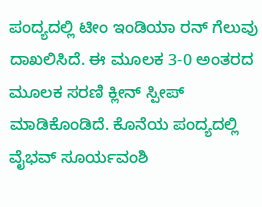ಪಂದ್ಯದಲ್ಲಿ ಟೀಂ ಇಂಡಿಯಾ ರನ್ ಗೆಲುವು ದಾಖಲಿಸಿದೆ. ಈ ಮೂಲಕ 3-0 ಅಂತರದ ಮೂಲಕ ಸರಣಿ ಕ್ಲೀನ್ ಸ್ಪೀಪ್ ಮಾಡಿಕೊಂಡಿದೆ. ಕೊನೆಯ ಪಂದ್ಯದಲ್ಲಿ ವೈಭವ್ ಸೂರ್ಯವಂಶಿ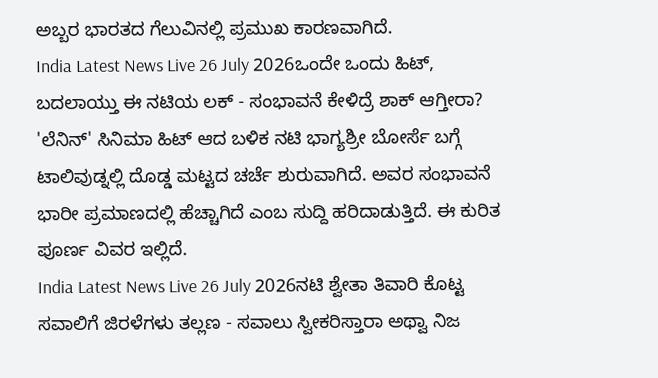ಅಬ್ಬರ ಭಾರತದ ಗೆಲುವಿನಲ್ಲಿ ಪ್ರಮುಖ ಕಾರಣವಾಗಿದೆ.
India Latest News Live 26 July 2026ಒಂದೇ ಒಂದು ಹಿಟ್, ಬದಲಾಯ್ತು ಈ ನಟಿಯ ಲಕ್ - ಸಂಭಾವನೆ ಕೇಳಿದ್ರೆ ಶಾಕ್ ಆಗ್ತೀರಾ?
'ಲೆನಿನ್' ಸಿನಿಮಾ ಹಿಟ್ ಆದ ಬಳಿಕ ನಟಿ ಭಾಗ್ಯಶ್ರೀ ಬೋರ್ಸೆ ಬಗ್ಗೆ ಟಾಲಿವುಡ್ನಲ್ಲಿ ದೊಡ್ಡ ಮಟ್ಟದ ಚರ್ಚೆ ಶುರುವಾಗಿದೆ. ಅವರ ಸಂಭಾವನೆ ಭಾರೀ ಪ್ರಮಾಣದಲ್ಲಿ ಹೆಚ್ಚಾಗಿದೆ ಎಂಬ ಸುದ್ದಿ ಹರಿದಾಡುತ್ತಿದೆ. ಈ ಕುರಿತ ಪೂರ್ಣ ವಿವರ ಇಲ್ಲಿದೆ.
India Latest News Live 26 July 2026ನಟಿ ಶ್ವೇತಾ ತಿವಾರಿ ಕೊಟ್ಟ ಸವಾಲಿಗೆ ಜಿರಳೆಗಳು ತಲ್ಲಣ - ಸವಾಲು ಸ್ವೀಕರಿಸ್ತಾರಾ ಅಥ್ವಾ ನಿಜ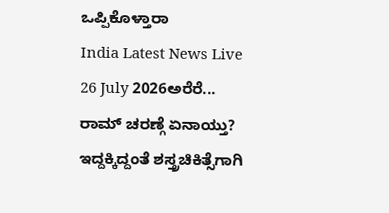ಒಪ್ಪಿಕೊಳ್ತಾರಾ
India Latest News Live 26 July 2026ಅರೆರೆ... ರಾಮ್ ಚರಣ್ಗೆ ಏನಾಯ್ತು? ಇದ್ದಕ್ಕಿದ್ದಂತೆ ಶಸ್ತ್ರಚಿಕಿತ್ಸೆಗಾಗಿ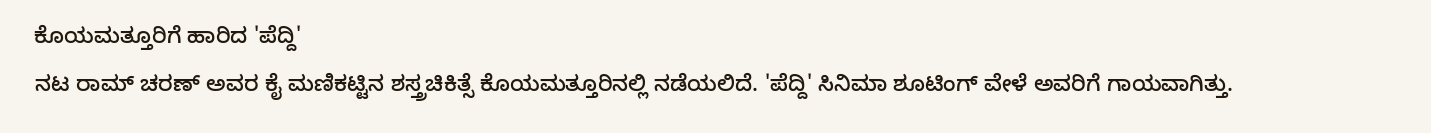ಕೊಯಮತ್ತೂರಿಗೆ ಹಾರಿದ 'ಪೆದ್ದಿ'
ನಟ ರಾಮ್ ಚರಣ್ ಅವರ ಕೈ ಮಣಿಕಟ್ಟಿನ ಶಸ್ತ್ರಚಿಕಿತ್ಸೆ ಕೊಯಮತ್ತೂರಿನಲ್ಲಿ ನಡೆಯಲಿದೆ. 'ಪೆದ್ದಿ' ಸಿನಿಮಾ ಶೂಟಿಂಗ್ ವೇಳೆ ಅವರಿಗೆ ಗಾಯವಾಗಿತ್ತು.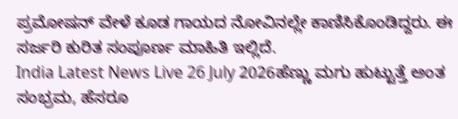ಪ್ರಮೋಷನ್ ವೇಳೆ ಕೂಡ ಗಾಯದ ನೋವಿನಲ್ಲೇ ಕಾಣಿಸಿಕೊಂಡಿದ್ದರು. ಈ ಸರ್ಜರಿ ಕುರಿತ ಸಂಪೂರ್ಣ ಮಾಹಿತಿ ಇಲ್ಲಿದೆ.
India Latest News Live 26 July 2026ಹೆಣ್ಣು ಮಗು ಹುಟ್ಟುತ್ತೆ ಅಂತ ಸಂಭ್ರಮ, ಹೆಸರೂ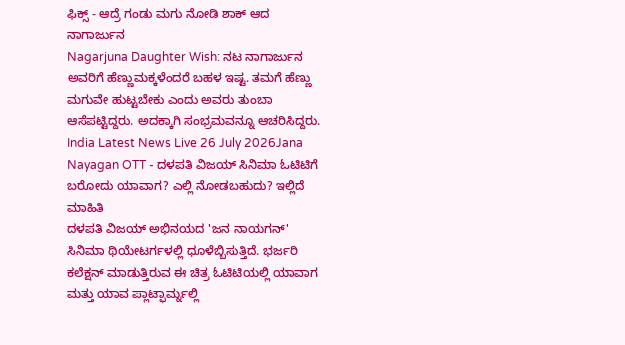ಫಿಕ್ಸ್ - ಆದ್ರೆ ಗಂಡು ಮಗು ನೋಡಿ ಶಾಕ್ ಆದ ನಾಗಾರ್ಜುನ
Nagarjuna Daughter Wish: ನಟ ನಾಗಾರ್ಜುನ ಅವರಿಗೆ ಹೆಣ್ಣುಮಕ್ಕಳೆಂದರೆ ಬಹಳ ಇಷ್ಟ. ತಮಗೆ ಹೆಣ್ಣು ಮಗುವೇ ಹುಟ್ಟಬೇಕು ಎಂದು ಅವರು ತುಂಬಾ ಆಸೆಪಟ್ಟಿದ್ದರು. ಅದಕ್ಕಾಗಿ ಸಂಭ್ರಮವನ್ನೂ ಆಚರಿಸಿದ್ದರು.
India Latest News Live 26 July 2026Jana Nayagan OTT - ದಳಪತಿ ವಿಜಯ್ ಸಿನಿಮಾ ಓಟಿಟಿಗೆ ಬರೋದು ಯಾವಾಗ? ಎಲ್ಲಿ ನೋಡಬಹುದು? ಇಲ್ಲಿದೆ ಮಾಹಿತಿ
ದಳಪತಿ ವಿಜಯ್ ಅಭಿನಯದ 'ಜನ ನಾಯಗನ್' ಸಿನಿಮಾ ಥಿಯೇಟರ್ಗಳಲ್ಲಿ ಧೂಳೆಬ್ಬಿಸುತ್ತಿದೆ. ಭರ್ಜರಿ ಕಲೆಕ್ಷನ್ ಮಾಡುತ್ತಿರುವ ಈ ಚಿತ್ರ ಓಟಿಟಿಯಲ್ಲಿ ಯಾವಾಗ ಮತ್ತು ಯಾವ ಪ್ಲಾಟ್ಫಾರ್ಮ್ನಲ್ಲಿ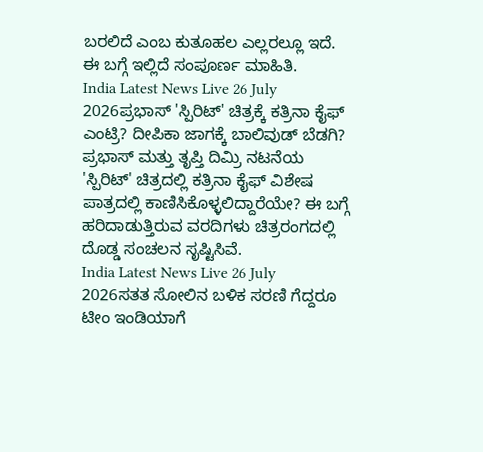ಬರಲಿದೆ ಎಂಬ ಕುತೂಹಲ ಎಲ್ಲರಲ್ಲೂ ಇದೆ. ಈ ಬಗ್ಗೆ ಇಲ್ಲಿದೆ ಸಂಪೂರ್ಣ ಮಾಹಿತಿ.
India Latest News Live 26 July 2026ಪ್ರಭಾಸ್ 'ಸ್ಪಿರಿಟ್' ಚಿತ್ರಕ್ಕೆ ಕತ್ರಿನಾ ಕೈಫ್ ಎಂಟ್ರಿ? ದೀಪಿಕಾ ಜಾಗಕ್ಕೆ ಬಾಲಿವುಡ್ ಬೆಡಗಿ?
ಪ್ರಭಾಸ್ ಮತ್ತು ತೃಪ್ತಿ ದಿಮ್ರಿ ನಟನೆಯ 'ಸ್ಪಿರಿಟ್' ಚಿತ್ರದಲ್ಲಿ ಕತ್ರಿನಾ ಕೈಫ್ ವಿಶೇಷ ಪಾತ್ರದಲ್ಲಿ ಕಾಣಿಸಿಕೊಳ್ಳಲಿದ್ದಾರೆಯೇ? ಈ ಬಗ್ಗೆ ಹರಿದಾಡುತ್ತಿರುವ ವರದಿಗಳು ಚಿತ್ರರಂಗದಲ್ಲಿ ದೊಡ್ಡ ಸಂಚಲನ ಸೃಷ್ಟಿಸಿವೆ.
India Latest News Live 26 July 2026ಸತತ ಸೋಲಿನ ಬಳಿಕ ಸರಣಿ ಗೆದ್ದರೂ ಟೀಂ ಇಂಡಿಯಾಗೆ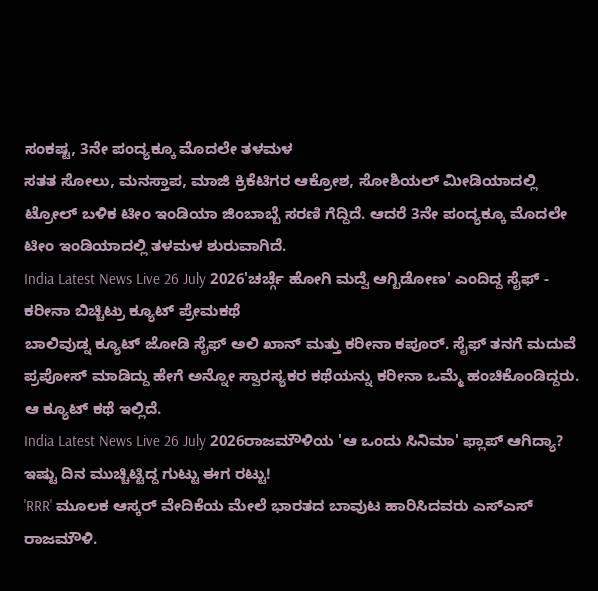ಸಂಕಷ್ಟ, 3ನೇ ಪಂದ್ಯಕ್ಕೂ ಮೊದಲೇ ತಳಮಳ
ಸತತ ಸೋಲು, ಮನಸ್ತಾಪ, ಮಾಜಿ ಕ್ರಿಕೆಟಿಗರ ಆಕ್ರೋಶ, ಸೋಶಿಯಲ್ ಮೀಡಿಯಾದಲ್ಲಿ ಟ್ರೋಲ್ ಬಳಿಕ ಟೀಂ ಇಂಡಿಯಾ ಜಿಂಬಾಬ್ಬೆ ಸರಣಿ ಗೆದ್ದಿದೆ. ಆದರೆ 3ನೇ ಪಂದ್ಯಕ್ಕೂ ಮೊದಲೇ ಟೀಂ ಇಂಡಿಯಾದಲ್ಲಿ ತಳಮಳ ಶುರುವಾಗಿದೆ.
India Latest News Live 26 July 2026'ಚರ್ಚ್ಗೆ ಹೋಗಿ ಮದ್ವೆ ಆಗ್ಬಿಡೋಣ' ಎಂದಿದ್ದ ಸೈಫ್ - ಕರೀನಾ ಬಿಚ್ಚಿಟ್ರು ಕ್ಯೂಟ್ ಪ್ರೇಮಕಥೆ
ಬಾಲಿವುಡ್ನ ಕ್ಯೂಟ್ ಜೋಡಿ ಸೈಫ್ ಅಲಿ ಖಾನ್ ಮತ್ತು ಕರೀನಾ ಕಪೂರ್. ಸೈಫ್ ತನಗೆ ಮದುವೆ ಪ್ರಪೋಸ್ ಮಾಡಿದ್ದು ಹೇಗೆ ಅನ್ನೋ ಸ್ವಾರಸ್ಯಕರ ಕಥೆಯನ್ನು ಕರೀನಾ ಒಮ್ಮೆ ಹಂಚಿಕೊಂಡಿದ್ದರು. ಆ ಕ್ಯೂಟ್ ಕಥೆ ಇಲ್ಲಿದೆ.
India Latest News Live 26 July 2026ರಾಜಮೌಳಿಯ 'ಆ ಒಂದು ಸಿನಿಮಾ' ಫ್ಲಾಪ್ ಆಗಿದ್ಯಾ? ಇಷ್ಟು ದಿನ ಮುಚ್ಚಿಟ್ಟಿದ್ದ ಗುಟ್ಟು ಈಗ ರಟ್ಟು!
'RRR' ಮೂಲಕ ಆಸ್ಕರ್ ವೇದಿಕೆಯ ಮೇಲೆ ಭಾರತದ ಬಾವುಟ ಹಾರಿಸಿದವರು ಎಸ್ಎಸ್ ರಾಜಮೌಳಿ.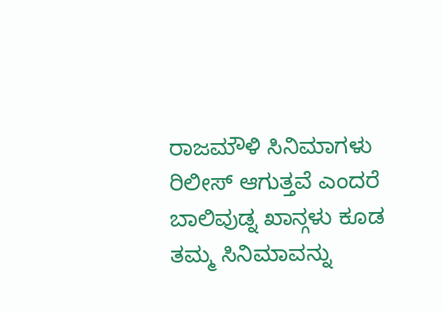ರಾಜಮೌಳಿ ಸಿನಿಮಾಗಳು ರಿಲೀಸ್ ಆಗುತ್ತವೆ ಎಂದರೆ ಬಾಲಿವುಡ್ನ ಖಾನ್ಗಳು ಕೂಡ ತಮ್ಮ ಸಿನಿಮಾವನ್ನು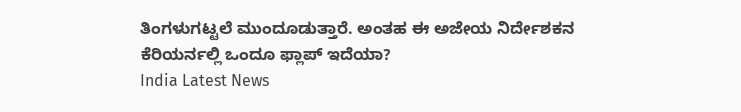ತಿಂಗಳುಗಟ್ಟಲೆ ಮುಂದೂಡುತ್ತಾರೆ. ಅಂತಹ ಈ ಅಜೇಯ ನಿರ್ದೇಶಕನ ಕೆರಿಯರ್ನಲ್ಲಿ ಒಂದೂ ಫ್ಲಾಪ್ ಇದೆಯಾ?
India Latest News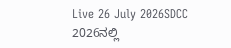Live 26 July 2026SDCC 2026ನಲ್ಲಿ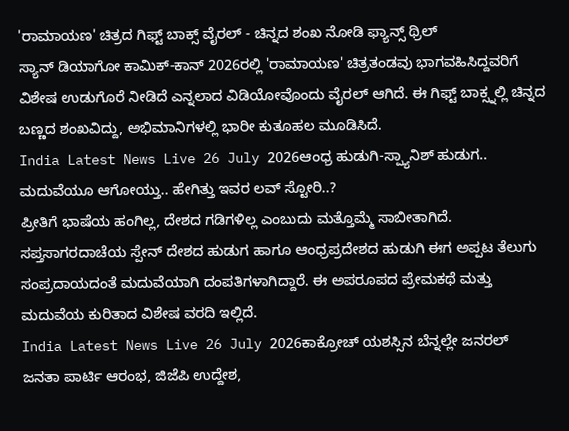'ರಾಮಾಯಣ' ಚಿತ್ರದ ಗಿಫ್ಟ್ ಬಾಕ್ಸ್ ವೈರಲ್ - ಚಿನ್ನದ ಶಂಖ ನೋಡಿ ಫ್ಯಾನ್ಸ್ ಥ್ರಿಲ್
ಸ್ಯಾನ್ ಡಿಯಾಗೋ ಕಾಮಿಕ್-ಕಾನ್ 2026ರಲ್ಲಿ 'ರಾಮಾಯಣ' ಚಿತ್ರತಂಡವು ಭಾಗವಹಿಸಿದ್ದವರಿಗೆ ವಿಶೇಷ ಉಡುಗೊರೆ ನೀಡಿದೆ ಎನ್ನಲಾದ ವಿಡಿಯೋವೊಂದು ವೈರಲ್ ಆಗಿದೆ. ಈ ಗಿಫ್ಟ್ ಬಾಕ್ಸ್ನಲ್ಲಿ ಚಿನ್ನದ ಬಣ್ಣದ ಶಂಖವಿದ್ದು, ಅಭಿಮಾನಿಗಳಲ್ಲಿ ಭಾರೀ ಕುತೂಹಲ ಮೂಡಿಸಿದೆ.
India Latest News Live 26 July 2026ಆಂಧ್ರ ಹುಡುಗಿ-ಸ್ಪ್ಯಾನಿಶ್ ಹುಡುಗ.. ಮದುವೆಯೂ ಆಗೋಯ್ತು.. ಹೇಗಿತ್ತು ಇವರ ಲವ್ ಸ್ಟೋರಿ..?
ಪ್ರೀತಿಗೆ ಭಾಷೆಯ ಹಂಗಿಲ್ಲ, ದೇಶದ ಗಡಿಗಳಿಲ್ಲ ಎಂಬುದು ಮತ್ತೊಮ್ಮೆ ಸಾಬೀತಾಗಿದೆ. ಸಪ್ತಸಾಗರದಾಚೆಯ ಸ್ಪೇನ್ ದೇಶದ ಹುಡುಗ ಹಾಗೂ ಆಂಧ್ರಪ್ರದೇಶದ ಹುಡುಗಿ ಈಗ ಅಪ್ಪಟ ತೆಲುಗು ಸಂಪ್ರದಾಯದಂತೆ ಮದುವೆಯಾಗಿ ದಂಪತಿಗಳಾಗಿದ್ದಾರೆ. ಈ ಅಪರೂಪದ ಪ್ರೇಮಕಥೆ ಮತ್ತು ಮದುವೆಯ ಕುರಿತಾದ ವಿಶೇಷ ವರದಿ ಇಲ್ಲಿದೆ.
India Latest News Live 26 July 2026ಕಾಕ್ರೋಚ್ ಯಶಸ್ಸಿನ ಬೆನ್ನಲ್ಲೇ ಜನರಲ್ ಜನತಾ ಪಾರ್ಟಿ ಆರಂಭ, ಜಿಜೆಪಿ ಉದ್ದೇಶ,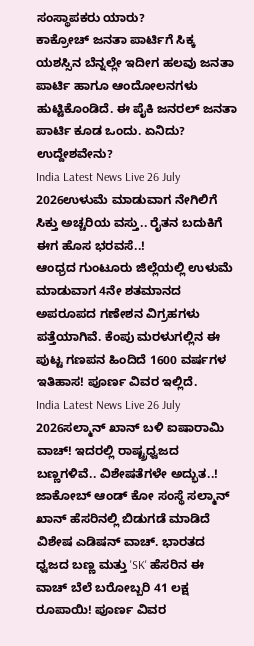ಸಂಸ್ಥಾಪಕರು ಯಾರು?
ಕಾಕ್ರೋಚ್ ಜನತಾ ಪಾರ್ಟಿಗೆ ಸಿಕ್ಕ ಯಶಸ್ಸಿನ ಬೆನ್ನಲ್ಲೇ ಇದೀಗ ಹಲವು ಜನತಾ ಪಾರ್ಟಿ ಹಾಗೂ ಆಂದೋಲನಗಳು ಹುಟ್ಟಿಕೊಂಡಿದೆ. ಈ ಪೈಕಿ ಜನರಲ್ ಜನತಾ ಪಾರ್ಟಿ ಕೂಡ ಒಂದು. ಏನಿದು? ಉದ್ದೇಶವೇನು?
India Latest News Live 26 July 2026ಉಳುಮೆ ಮಾಡುವಾಗ ನೇಗಿಲಿಗೆ ಸಿಕ್ತು ಅಚ್ಚರಿಯ ವಸ್ತು.. ರೈತನ ಬದುಕಿಗೆ ಈಗ ಹೊಸ ಭರವಸೆ..!
ಆಂಧ್ರದ ಗುಂಟೂರು ಜಿಲ್ಲೆಯಲ್ಲಿ ಉಳುಮೆ ಮಾಡುವಾಗ 4ನೇ ಶತಮಾನದ ಅಪರೂಪದ ಗಣೇಶನ ವಿಗ್ರಹಗಳು ಪತ್ತೆಯಾಗಿವೆ. ಕೆಂಪು ಮರಳುಗಲ್ಲಿನ ಈ ಪುಟ್ಟ ಗಣಪನ ಹಿಂದಿದೆ 1600 ವರ್ಷಗಳ ಇತಿಹಾಸ! ಪೂರ್ಣ ವಿವರ ಇಲ್ಲಿದೆ.
India Latest News Live 26 July 2026ಸಲ್ಮಾನ್ ಖಾನ್ ಬಳಿ ಐಷಾರಾಮಿ ವಾಚ್! ಇದರಲ್ಲಿ ರಾಷ್ಟ್ರಧ್ವಜದ ಬಣ್ಣಗಳಿವೆ.. ವಿಶೇಷತೆಗಳೇ ಅದ್ಭುತ..!
ಜಾಕೋಬ್ ಆಂಡ್ ಕೋ ಸಂಸ್ಥೆ ಸಲ್ಮಾನ್ ಖಾನ್ ಹೆಸರಿನಲ್ಲಿ ಬಿಡುಗಡೆ ಮಾಡಿದೆ ವಿಶೇಷ ಎಡಿಷನ್ ವಾಚ್. ಭಾರತದ ಧ್ವಜದ ಬಣ್ಣ ಮತ್ತು 'SK' ಹೆಸರಿನ ಈ ವಾಚ್ ಬೆಲೆ ಬರೋಬ್ಬರಿ 41 ಲಕ್ಷ ರೂಪಾಯಿ! ಪೂರ್ಣ ವಿವರ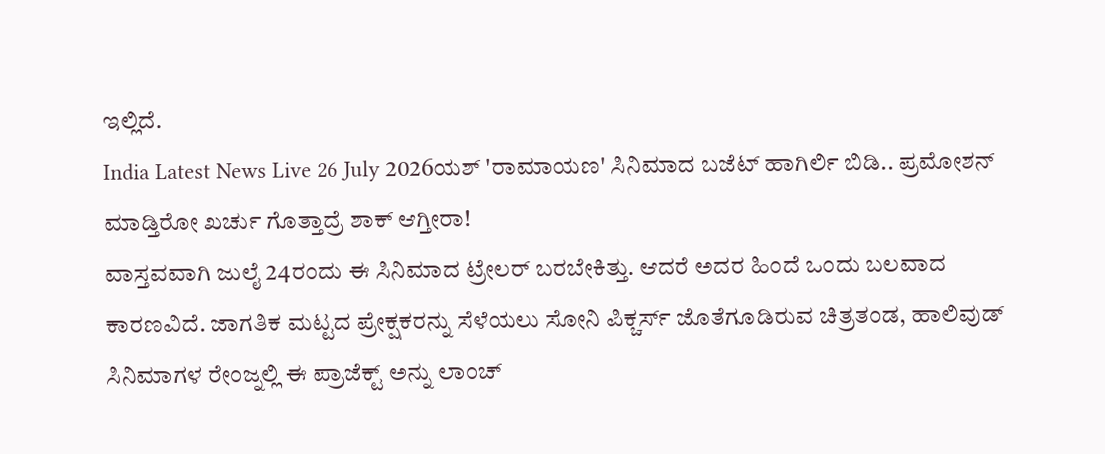ಇಲ್ಲಿದೆ.
India Latest News Live 26 July 2026ಯಶ್ 'ರಾಮಾಯಣ' ಸಿನಿಮಾದ ಬಜೆಟ್ ಹಾಗಿರ್ಲಿ ಬಿಡಿ.. ಪ್ರಮೋಶನ್ ಮಾಡ್ತಿರೋ ಖರ್ಚು ಗೊತ್ತಾದ್ರೆ ಶಾಕ್ ಆಗ್ತೀರಾ!
ವಾಸ್ತವವಾಗಿ ಜುಲೈ 24ರಂದು ಈ ಸಿನಿಮಾದ ಟ್ರೇಲರ್ ಬರಬೇಕಿತ್ತು. ಆದರೆ ಅದರ ಹಿಂದೆ ಒಂದು ಬಲವಾದ ಕಾರಣವಿದೆ. ಜಾಗತಿಕ ಮಟ್ಟದ ಪ್ರೇಕ್ಷಕರನ್ನು ಸೆಳೆಯಲು ಸೋನಿ ಪಿಕ್ಚರ್ಸ್ ಜೊತೆಗೂಡಿರುವ ಚಿತ್ರತಂಡ, ಹಾಲಿವುಡ್ ಸಿನಿಮಾಗಳ ರೇಂಜ್ನಲ್ಲಿ ಈ ಪ್ರಾಜೆಕ್ಟ್ ಅನ್ನು ಲಾಂಚ್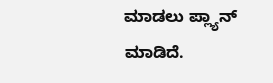ಮಾಡಲು ಪ್ಲ್ಯಾನ್ ಮಾಡಿದೆ.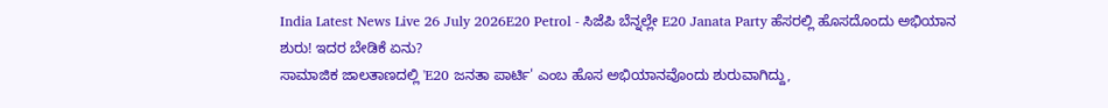India Latest News Live 26 July 2026E20 Petrol - ಸಿಜೆಪಿ ಬೆನ್ನಲ್ಲೇ E20 Janata Party ಹೆಸರಲ್ಲಿ ಹೊಸದೊಂದು ಅಭಿಯಾನ ಶುರು! ಇದರ ಬೇಡಿಕೆ ಏನು?
ಸಾಮಾಜಿಕ ಜಾಲತಾಣದಲ್ಲಿ 'E20 ಜನತಾ ಪಾರ್ಟಿ' ಎಂಬ ಹೊಸ ಅಭಿಯಾನವೊಂದು ಶುರುವಾಗಿದ್ದು,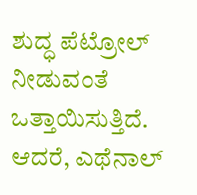ಶುದ್ಧ ಪೆಟ್ರೋಲ್ ನೀಡುವಂತೆ ಒತ್ತಾಯಿಸುತ್ತಿದೆ. ಆದರೆ, ಎಥೆನಾಲ್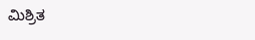ಮಿಶ್ರಿತ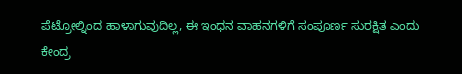ಪೆಟ್ರೋಲ್ನಿಂದ ಹಾಳಾಗುವುದಿಲ್ಲ, ಈ ಇಂಧನ ವಾಹನಗಳಿಗೆ ಸಂಪೂರ್ಣ ಸುರಕ್ಷಿತ ಎಂದು ಕೇಂದ್ರ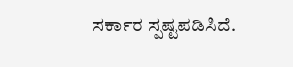ಸರ್ಕಾರ ಸ್ಪಷ್ಟಪಡಿಸಿದೆ.